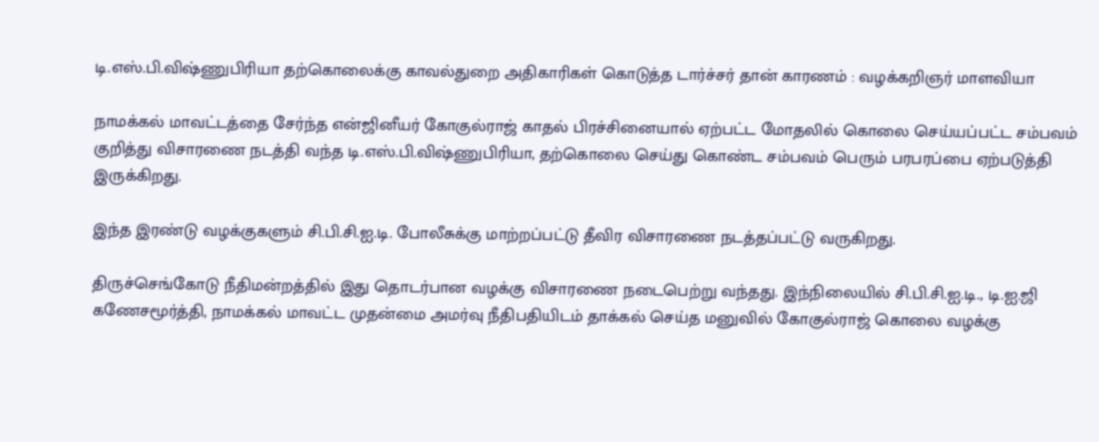டி.எஸ்.பி.விஷ்ணுபிரியா தற்கொலைக்கு காவல்துறை அதிகாரிகள் கொடுத்த டார்ச்சர் தான் காரணம் : வழக்கறிஞர் மாளவியா

நாமக்கல் மாவட்டத்தை சேர்ந்த என்ஜினீயர் கோகுல்ராஜ் காதல் பிரச்சினையால் ஏற்பட்ட மோதலில் கொலை செய்யப்பட்ட சம்பவம் குறித்து விசாரணை நடத்தி வந்த டி.எஸ்.பி.விஷ்ணுபிரியா, தற்கொலை செய்து கொண்ட சம்பவம் பெரும் பரபரப்பை ஏற்படுத்தி இருக்கிறது.

இந்த இரண்டு வழக்குகளும் சி.பி.சி.ஐ.டி. போலீசுக்கு மாற்றப்பட்டு தீவிர விசாரணை நடத்தப்பட்டு வருகிறது.

திருச்செங்கோடு நீதிமன்றத்தில் இது தொடர்பான வழக்கு விசாரணை நடைபெற்று வந்தது. இந்நிலையில் சி.பி.சி.ஐ.டி., டி.ஐ.ஜி கணேசமூர்த்தி, நாமக்கல் மாவட்ட முதன்மை அமர்வு நீதிபதியிடம் தாக்கல் செய்த மனுவில் கோகுல்ராஜ் கொலை வழக்கு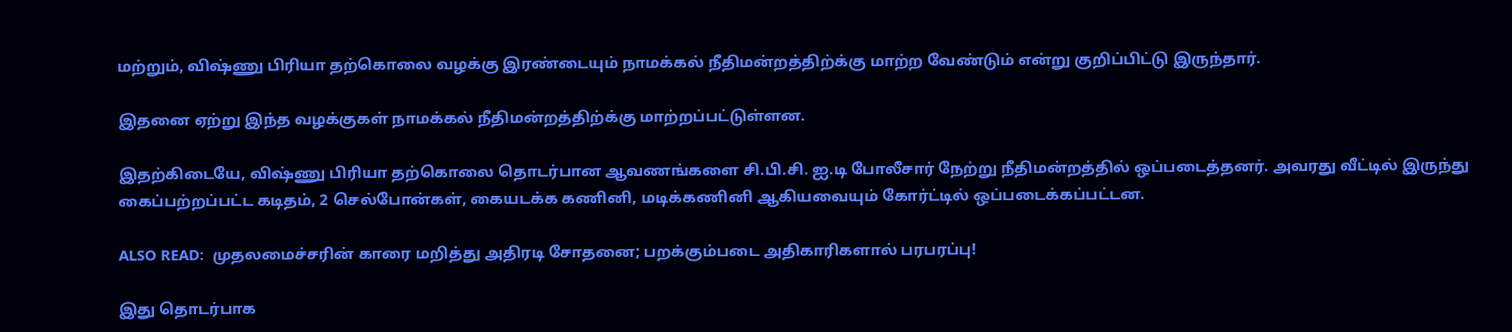மற்றும், விஷ்ணு பிரியா தற்கொலை வழக்கு இரண்டையும் நாமக்கல் நீதிமன்றத்திற்க்கு மாற்ற வேண்டும் என்று குறிப்பிட்டு இருந்தார்.

இதனை ஏற்று இந்த வழக்குகள் நாமக்கல் நீதிமன்றத்திற்க்கு மாற்றப்பட்டுள்ளன.

இதற்கிடையே, விஷ்ணு பிரியா தற்கொலை தொடர்பான ஆவணங்களை சி.பி.சி. ஐ.டி போலீசார் நேற்று நீதிமன்றத்தில் ஒப்படைத்தனர். அவரது வீட்டில் இருந்து கைப்பற்றப்பட்ட கடிதம், 2 செல்போன்கள், கையடக்க கணினி, மடிக்கணினி ஆகியவையும் கோர்ட்டில் ஒப்படைக்கப்பட்டன.

ALSO READ:  முதலமைச்சரின் காரை மறித்து அதிரடி சோதனை; பறக்கும்படை அதிகாரிகளால் பரபரப்பு!

இது தொடர்பாக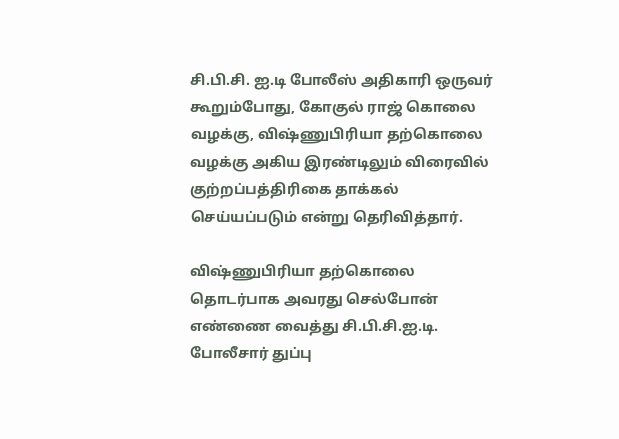சி.பி.சி. ஐ.டி போலீஸ் அதிகாரி ஒருவர் கூறும்போது, கோகுல் ராஜ் கொலை வழக்கு, விஷ்ணுபிரியா தற்கொலை வழக்கு அகிய இரண்டிலும் விரைவில் குற்றப்பத்திரிகை தாக்கல் செய்யப்படும் என்று தெரிவித்தார்.

விஷ்ணுபிரியா தற்கொலை தொடர்பாக அவரது செல்போன் எண்ணை வைத்து சி.பி.சி.ஐ.டி. போலீசார் துப்பு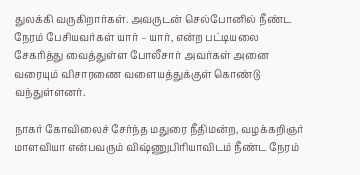துலக்கி வருகிறார்கள். அவருடன் செல்போனில் நீண்ட நேரம் பேசியவர்கள் யார் – யார், என்ற பட்டியலை சேகரித்து வைத்துள்ள போலீசார் அவர்கள் அனை வரையும் விசாரணை வளையத்துக்குள் கொண்டு வந்துள்ளனர்.

நாகர் கோவிலைச் சேர்ந்த மதுரை நீதிமன்ற, வழக்கறிஞர் மாளவியா என்பவரும் விஷ்ணுபிரியாவிடம் நீண்ட நேரம்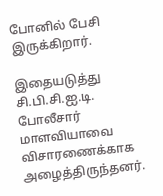போனில் பேசி இருக்கிறார்.

இதையடுத்து சி.பி.சி.ஐ.டி. போலீசார் மாளவியாவை விசாரணைக்காக அழைத்திருந்தனர்.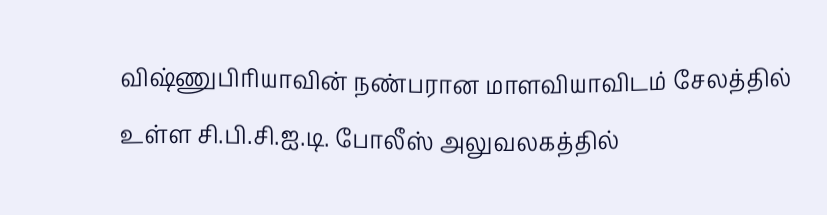விஷ்ணுபிரியாவின் நண்பரான மாளவியாவிடம் சேலத்தில் உள்ள சி.பி.சி.ஐ.டி. போலீஸ் அலுவலகத்தில்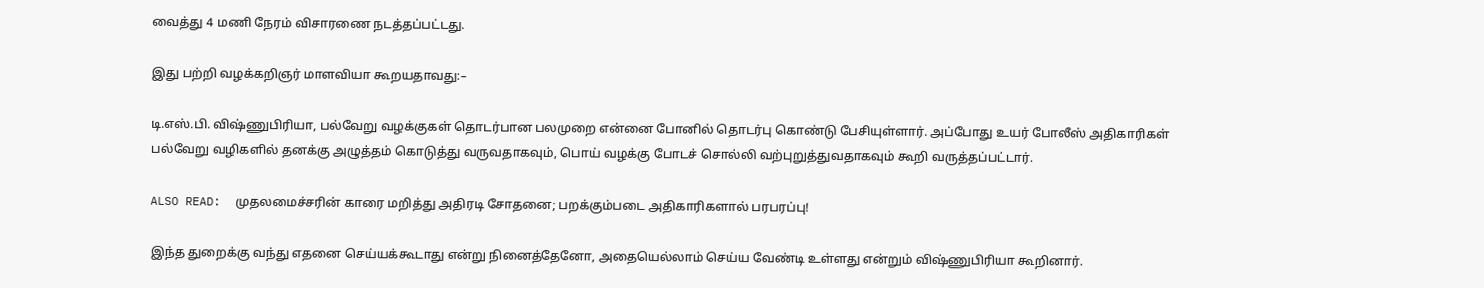வைத்து 4 மணி நேரம் விசாரணை நடத்தப்பட்டது.

இது பற்றி வழக்கறிஞர் மாளவியா கூறயதாவது:–

டி.எஸ்.பி. விஷ்ணுபிரியா, பல்வேறு வழக்குகள் தொடர்பான பலமுறை என்னை போனில் தொடர்பு கொண்டு பேசியுள்ளார். அப்போது உயர் போலீஸ் அதிகாரிகள் பல்வேறு வழிகளில் தனக்கு அழுத்தம் கொடுத்து வருவதாகவும், பொய் வழக்கு போடச் சொல்லி வற்புறுத்துவதாகவும் கூறி வருத்தப்பட்டார்.

ALSO READ:  முதலமைச்சரின் காரை மறித்து அதிரடி சோதனை; பறக்கும்படை அதிகாரிகளால் பரபரப்பு!

இந்த துறைக்கு வந்து எதனை செய்யக்கூடாது என்று நினைத்தேனோ, அதையெல்லாம் செய்ய வேண்டி உள்ளது என்றும் விஷ்ணுபிரியா கூறினார்.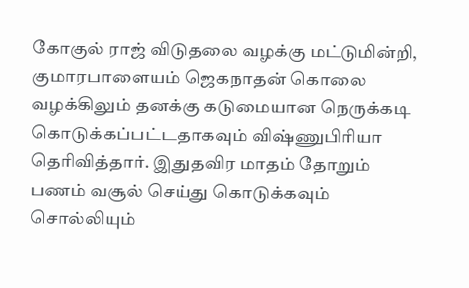கோகுல் ராஜ் விடுதலை வழக்கு மட்டுமின்றி, குமாரபாளையம் ஜெகநாதன் கொலை வழக்கிலும் தனக்கு கடுமையான நெருக்கடி கொடுக்கப்பட்டதாகவும் விஷ்ணுபிரியா தெரிவித்தார். இதுதவிர மாதம் தோறும் பணம் வசூல் செய்து கொடுக்கவும் சொல்லியும்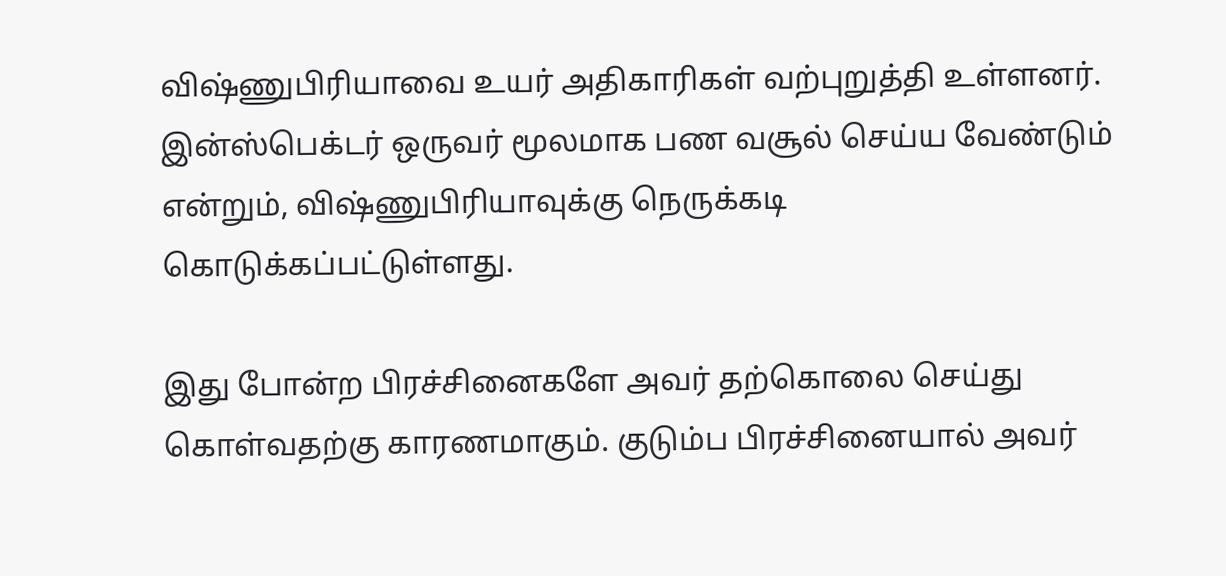விஷ்ணுபிரியாவை உயர் அதிகாரிகள் வற்புறுத்தி உள்ளனர். இன்ஸ்பெக்டர் ஒருவர் மூலமாக பண வசூல் செய்ய வேண்டும் என்றும், விஷ்ணுபிரியாவுக்கு நெருக்கடி கொடுக்கப்பட்டுள்ளது.

இது போன்ற பிரச்சினைகளே அவர் தற்கொலை செய்து கொள்வதற்கு காரணமாகும். குடும்ப பிரச்சினையால் அவர்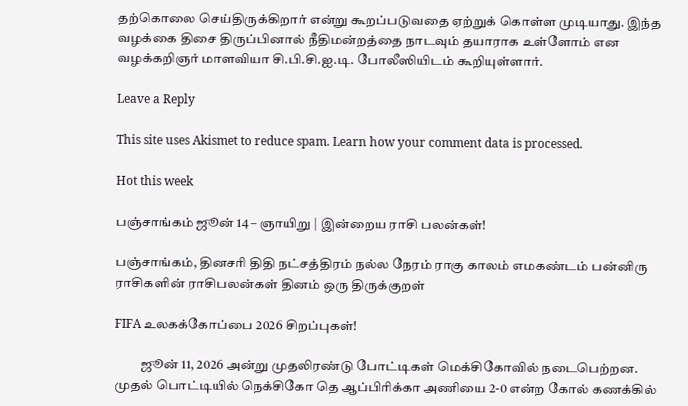தற்கொலை செய்திருக்கிறார் என்று கூறப்படுவதை ஏற்றுக் கொள்ள முடியாது. இந்த வழக்கை திசை திருப்பினால் நீதிமன்றத்தை நாடவும் தயாராக உள்ளோம் என வழக்கறிஞர் மாளவியா சி.பி.சி.ஐ.டி. போலீஸியிடம் கூறியுள்ளார்.

Leave a Reply

This site uses Akismet to reduce spam. Learn how your comment data is processed.

Hot this week

பஞ்சாங்கம் ஜூன் 14 – ஞாயிறு | இன்றைய ராசி பலன்கள்!

பஞ்சாங்கம், தினசரி திதி நட்சத்திரம் நல்ல நேரம் ராகு காலம் எமகண்டம் பன்னிரு ராசிகளின் ராசிபலன்கள் தினம் ஒரு திருக்குறள்

FIFA உலகக்கோப்பை 2026 சிறப்புகள்!

          ஜூன் 11, 2026 அன்று முதலிரண்டு போட்டிகள் மெக்சிகோவில் நடைபெற்றன. முதல் பொட்டியில் நெக்சிகோ தெ ஆப்பிரிக்கா அணியை 2-0 என்ற கோல் கணக்கில்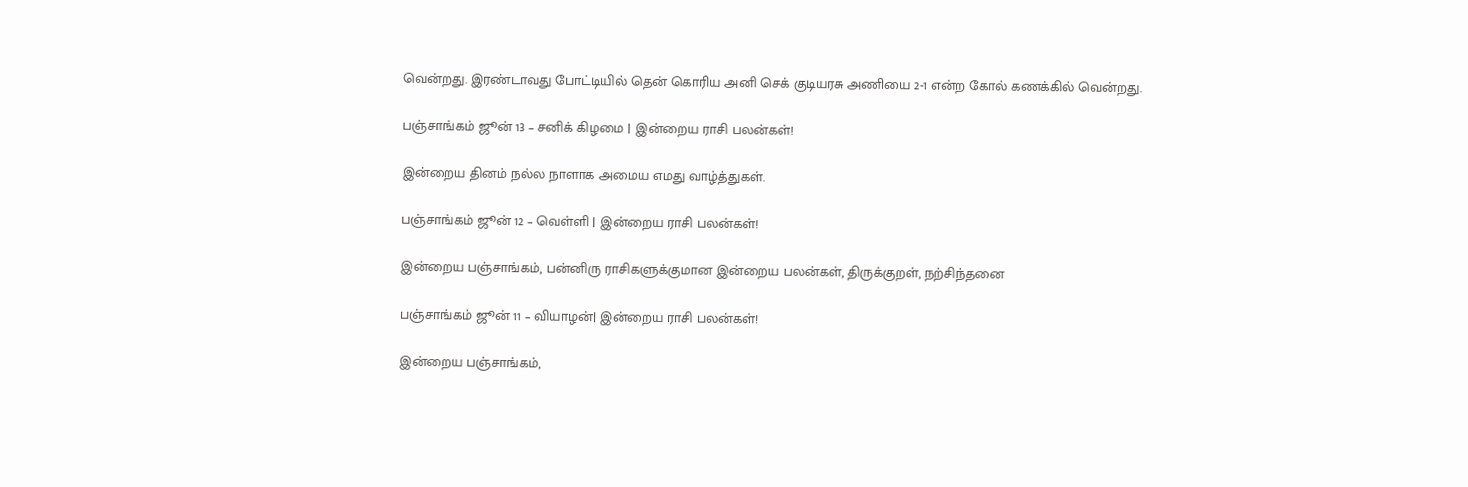வென்றது. இரண்டாவது போட்டியில் தென் கொரிய அனி செக் குடியரசு அணியை 2-1 என்ற கோல் கணக்கில் வென்றது.

பஞ்சாங்கம் ஜூன் 13 – சனிக் கிழமை | இன்றைய ராசி பலன்கள்!

இன்றைய தினம் நல்ல நாளாக அமைய எமது வாழ்த்துகள்.

பஞ்சாங்கம் ஜூன் 12 – வெள்ளி | இன்றைய ராசி பலன்கள்!

இன்றைய பஞ்சாங்கம், பன்னிரு ராசிகளுக்குமான இன்றைய பலன்கள், திருக்குறள், நற்சிந்தனை

பஞ்சாங்கம் ஜூன் 11 – வியாழன்| இன்றைய ராசி பலன்கள்!

இன்றைய பஞ்சாங்கம்,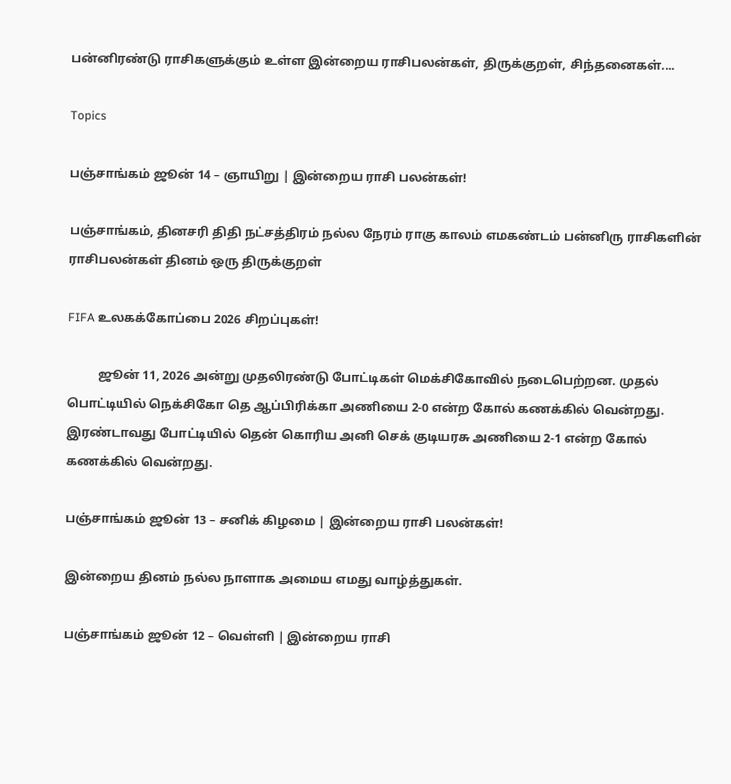பன்னிரண்டு ராசிகளுக்கும் உள்ள இன்றைய ராசிபலன்கள், திருக்குறள், சிந்தனைகள்....

Topics

பஞ்சாங்கம் ஜூன் 14 – ஞாயிறு | இன்றைய ராசி பலன்கள்!

பஞ்சாங்கம், தினசரி திதி நட்சத்திரம் நல்ல நேரம் ராகு காலம் எமகண்டம் பன்னிரு ராசிகளின் ராசிபலன்கள் தினம் ஒரு திருக்குறள்

FIFA உலகக்கோப்பை 2026 சிறப்புகள்!

          ஜூன் 11, 2026 அன்று முதலிரண்டு போட்டிகள் மெக்சிகோவில் நடைபெற்றன. முதல் பொட்டியில் நெக்சிகோ தெ ஆப்பிரிக்கா அணியை 2-0 என்ற கோல் கணக்கில் வென்றது. இரண்டாவது போட்டியில் தென் கொரிய அனி செக் குடியரசு அணியை 2-1 என்ற கோல் கணக்கில் வென்றது.

பஞ்சாங்கம் ஜூன் 13 – சனிக் கிழமை | இன்றைய ராசி பலன்கள்!

இன்றைய தினம் நல்ல நாளாக அமைய எமது வாழ்த்துகள்.

பஞ்சாங்கம் ஜூன் 12 – வெள்ளி | இன்றைய ராசி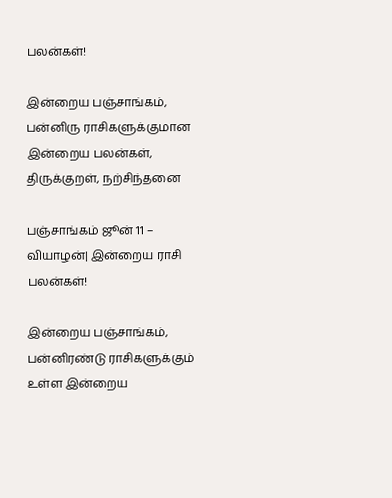பலன்கள்!

இன்றைய பஞ்சாங்கம், பன்னிரு ராசிகளுக்குமான இன்றைய பலன்கள், திருக்குறள், நற்சிந்தனை

பஞ்சாங்கம் ஜூன் 11 – வியாழன்| இன்றைய ராசி பலன்கள்!

இன்றைய பஞ்சாங்கம், பன்னிரண்டு ராசிகளுக்கும் உள்ள இன்றைய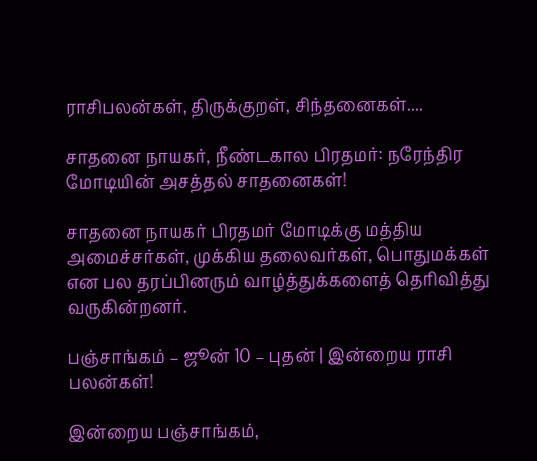ராசிபலன்கள், திருக்குறள், சிந்தனைகள்....

சாதனை நாயகர், நீண்டகால பிரதமர்: நரேந்திர மோடியின் அசத்தல் சாதனைகள்!

சாதனை நாயகர் பிரதமர் மோடிக்கு மத்திய அமைச்சர்கள், முக்கிய தலைவர்கள், பொதுமக்கள் என பல தரப்பினரும் வாழ்த்துக்களைத் தெரிவித்து  வருகின்றனர்.

பஞ்சாங்கம் – ஜூன் 10 – புதன் | இன்றைய ராசி பலன்கள்!

இன்றைய பஞ்சாங்கம்,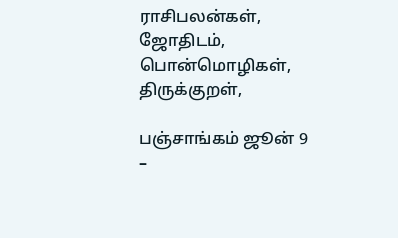ராசிபலன்கள், ஜோதிடம், பொன்மொழிகள், திருக்குறள்,

பஞ்சாங்கம் ஜூன் 9 –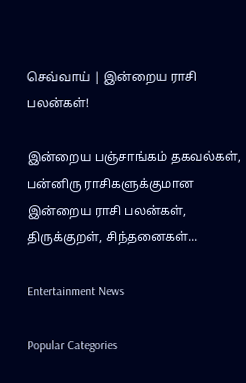செவ்வாய் | இன்றைய ராசி பலன்கள்!

இன்றைய பஞ்சாங்கம் தகவல்கள், பன்னிரு ராசிகளுக்குமான இன்றைய ராசி பலன்கள், திருக்குறள், சிந்தனைகள்...

Entertainment News

Popular Categories